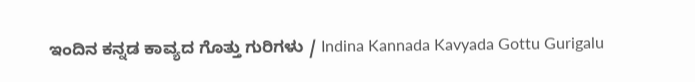ಇಂದಿನ ಕನ್ನಡ ಕಾವ್ಯದ ಗೊತ್ತು ಗುರಿಗಳು / Indina Kannada Kavyada Gottu Gurigalu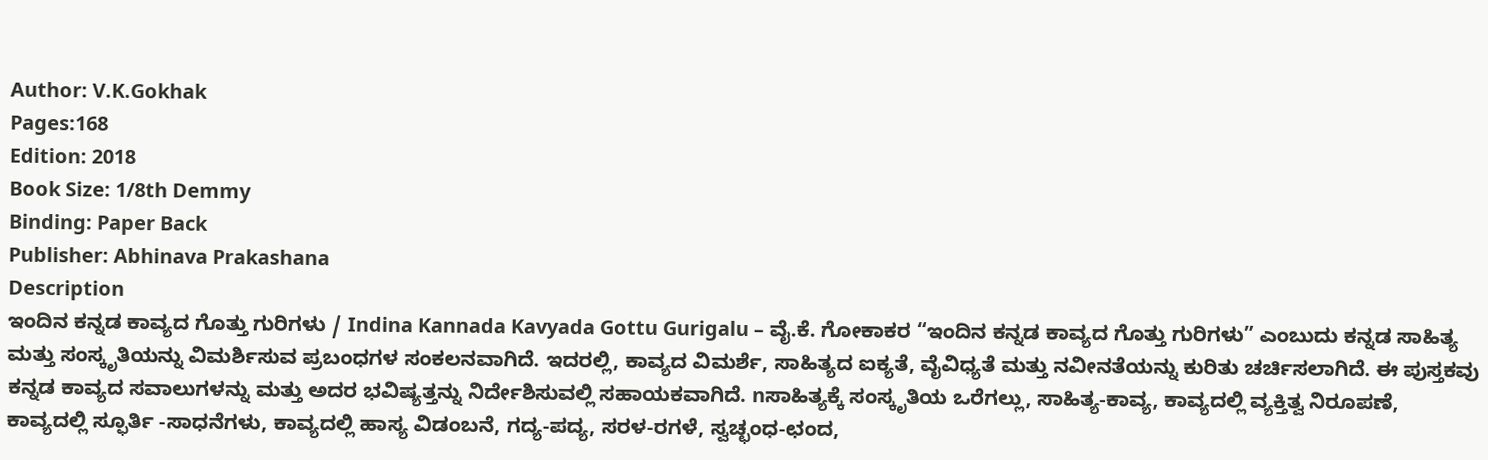Author: V.K.Gokhak
Pages:168
Edition: 2018
Book Size: 1/8th Demmy
Binding: Paper Back
Publisher: Abhinava Prakashana
Description
ಇಂದಿನ ಕನ್ನಡ ಕಾವ್ಯದ ಗೊತ್ತು ಗುರಿಗಳು / Indina Kannada Kavyada Gottu Gurigalu – ವೈ.ಕೆ. ಗೋಕಾಕರ “ಇಂದಿನ ಕನ್ನಡ ಕಾವ್ಯದ ಗೊತ್ತು ಗುರಿಗಳು” ಎಂಬುದು ಕನ್ನಡ ಸಾಹಿತ್ಯ ಮತ್ತು ಸಂಸ್ಕೃತಿಯನ್ನು ವಿಮರ್ಶಿಸುವ ಪ್ರಬಂಧಗಳ ಸಂಕಲನವಾಗಿದೆ. ಇದರಲ್ಲಿ, ಕಾವ್ಯದ ವಿಮರ್ಶೆ, ಸಾಹಿತ್ಯದ ಐಕ್ಯತೆ, ವೈವಿಧ್ಯತೆ ಮತ್ತು ನವೀನತೆಯನ್ನು ಕುರಿತು ಚರ್ಚಿಸಲಾಗಿದೆ. ಈ ಪುಸ್ತಕವು ಕನ್ನಡ ಕಾವ್ಯದ ಸವಾಲುಗಳನ್ನು ಮತ್ತು ಅದರ ಭವಿಷ್ಯತ್ತನ್ನು ನಿರ್ದೇಶಿಸುವಲ್ಲಿ ಸಹಾಯಕವಾಗಿದೆ. nಸಾಹಿತ್ಯಕ್ಕೆ ಸಂಸ್ಕೃತಿಯ ಒರೆಗಲ್ಲು, ಸಾಹಿತ್ಯ-ಕಾವ್ಯ, ಕಾವ್ಯದಲ್ಲಿ ವ್ಯಕ್ತಿತ್ವ ನಿರೂಪಣೆ, ಕಾವ್ಯದಲ್ಲಿ ಸ್ಫೂರ್ತಿ -ಸಾಧನೆಗಳು, ಕಾವ್ಯದಲ್ಲಿ ಹಾಸ್ಯ ವಿಡಂಬನೆ, ಗದ್ಯ-ಪದ್ಯ, ಸರಳ-ರಗಳೆ, ಸ್ವಚ್ಛಂಧ-ಛಂದ,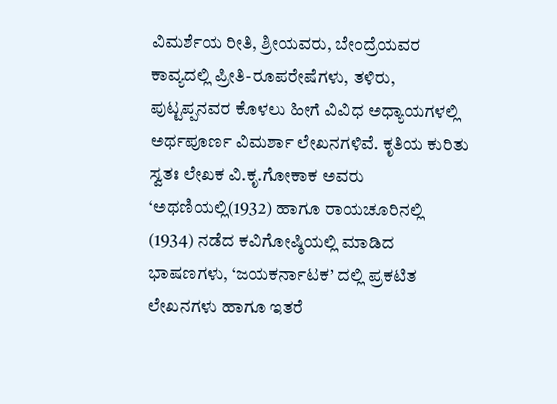ವಿಮರ್ಶೆಯ ರೀತಿ, ಶ್ರೀಯವರು, ಬೇಂದ್ರೆಯವರ ಕಾವ್ಯದಲ್ಲಿ ಪ್ರೀತಿ-ರೂಪರೇಷೆಗಳು, ತಳಿರು, ಪುಟ್ಟಪ್ಪನವರ ಕೊಳಲು ಹೀಗೆ ವಿವಿಧ ಅಧ್ಯಾಯಗಳಲ್ಲಿ ಅರ್ಥಪೂರ್ಣ ವಿಮರ್ಶಾ ಲೇಖನಗಳಿವೆ. ಕೃತಿಯ ಕುರಿತು ಸ್ವತಃ ಲೇಖಕ ವಿ.ಕೃ.ಗೋಕಾಕ ಅವರು ‘ಅಥಣಿಯಲ್ಲಿ(1932) ಹಾಗೂ ರಾಯಚೂರಿನಲ್ಲಿ (1934) ನಡೆದ ಕವಿಗೋಷ್ಠಿಯಲ್ಲಿ ಮಾಡಿದ ಭಾಷಣಗಳು, ‘ಜಯಕರ್ನಾಟಕ’ ದಲ್ಲಿ ಪ್ರಕಟಿತ ಲೇಖನಗಳು ಹಾಗೂ ಇತರೆ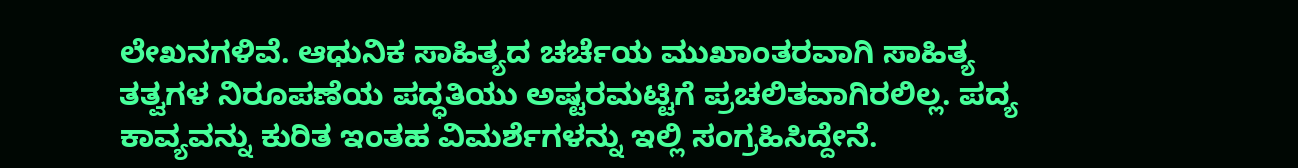ಲೇಖನಗಳಿವೆ. ಆಧುನಿಕ ಸಾಹಿತ್ಯದ ಚರ್ಚೆಯ ಮುಖಾಂತರವಾಗಿ ಸಾಹಿತ್ಯ ತತ್ವಗಳ ನಿರೂಪಣೆಯ ಪದ್ಧತಿಯು ಅಷ್ಟರಮಟ್ಟಿಗೆ ಪ್ರಚಲಿತವಾಗಿರಲಿಲ್ಲ. ಪದ್ಯ ಕಾವ್ಯವನ್ನು ಕುರಿತ ಇಂತಹ ವಿಮರ್ಶೆಗಳನ್ನು ಇಲ್ಲಿ ಸಂಗ್ರಹಿಸಿದ್ದೇನೆ.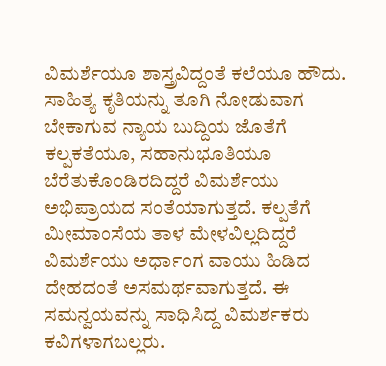ವಿಮರ್ಶೆಯೂ ಶಾಸ್ತ್ರವಿದ್ದಂತೆ ಕಲೆಯೂ ಹೌದು. ಸಾಹಿತ್ಯ ಕೃತಿಯನ್ನು ತೂಗಿ ನೋಡುವಾಗ ಬೇಕಾಗುವ ನ್ಯಾಯ ಬುದ್ದಿಯ ಜೊತೆಗೆ ಕಲ್ಪಕತೆಯೂ, ಸಹಾನುಭೂತಿಯೂ ಬೆರೆತುಕೊಂಡಿರದಿದ್ದರೆ ವಿಮರ್ಶೆಯು ಅಭಿಪ್ರಾಯದ ಸಂತೆಯಾಗುತ್ತದೆ. ಕಲ್ಪತೆಗೆ ಮೀಮಾಂಸೆಯ ತಾಳ ಮೇಳವಿಲ್ಲದಿದ್ದರೆ ವಿಮರ್ಶೆಯು ಅರ್ಧಾಂಗ ವಾಯು ಹಿಡಿದ ದೇಹದಂತೆ ಅಸಮರ್ಥವಾಗುತ್ತದೆ. ಈ ಸಮನ್ವಯವನ್ನು ಸಾಧಿಸಿದ್ದ ವಿಮರ್ಶಕರು ಕವಿಗಳಾಗಬಲ್ಲರು.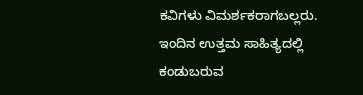ಕವಿಗಳು ವಿಮರ್ಶಕರಾಗಬಲ್ಲರು. ಇಂದಿನ ಉತ್ತಮ ಸಾಹಿತ್ಯದಲ್ಲಿ ಕಂಡುಬರುವ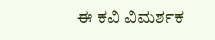ಈ ಕವಿ ವಿಮರ್ಶಕ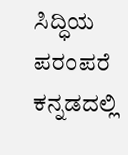ಸಿದ್ಧಿಯ ಪರಂಪರೆ ಕನ್ನಡದಲ್ಲಿ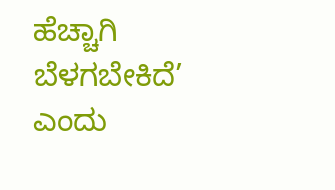ಹೆಚ್ಚಾಗಿ ಬೆಳಗಬೇಕಿದೆ’ ಎಂದು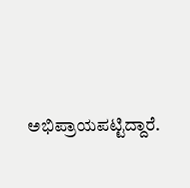ಅಭಿಪ್ರಾಯಪಟ್ಟಿದ್ದಾರೆ.